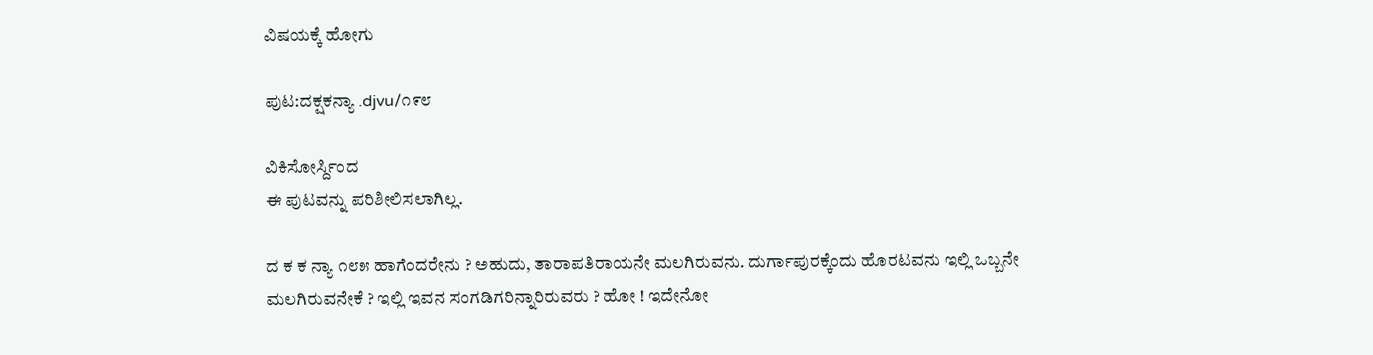ವಿಷಯಕ್ಕೆ ಹೋಗು

ಪುಟ:ದಕ್ಷಕನ್ಯಾ .djvu/೧೯೮

ವಿಕಿಸೋರ್ಸ್ದಿಂದ
ಈ ಪುಟವನ್ನು ಪರಿಶೀಲಿಸಲಾಗಿಲ್ಲ.

ದ ಕ ಕ ನ್ಯಾ ೧೮೫ ಹಾಗೆಂದರೇನು ? ಅಹುದು, ತಾರಾಪತಿರಾಯನೇ ಮಲಗಿರುವನು. ದುರ್ಗಾಪುರಕ್ಕೆಂದು ಹೊರಟವನು ಇಲ್ಲಿ ಒಬ್ಬನೇ ಮಲಗಿರುವನೇಕೆ ? ಇಲ್ಲಿ ಇವನ ಸಂಗಡಿಗರಿನ್ನಾರಿರುವರು ? ಹೋ ! ಇದೇನೋ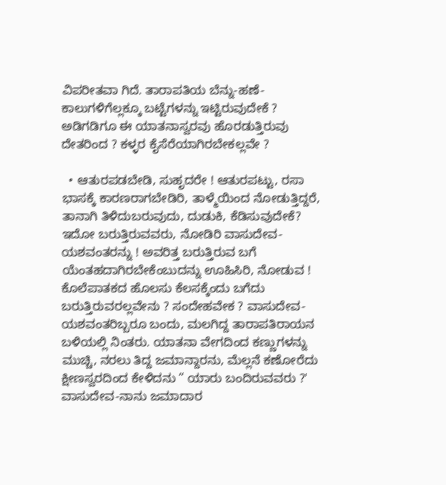ವಿಪರೀತವಾ ಗಿದೆ. ತಾರಾಪತಿಯ ಬೆನ್ನು-ಹಣೆ-ಕಾಲುಗಳಿಗೆಲ್ಲಕ್ಕೂ ಬಟ್ಟೆಗಳನ್ನು ಇಟ್ಟಿರುವುದೇಕೆ ? ಅಡಿಗಡಿಗೂ ಈ ಯಾತನಾಸ್ವರವು ಹೊರಡುತ್ತಿರುವು ದೇತರಿಂದ ? ಕಳ್ಳರ ಕೈಸೆರೆಯಾಗಿರಬೇಕಲ್ಲವೇ ?

  • ಆತುರಪಡಬೇಡಿ, ಸುಹೃದರೇ ! ಆತುರಪಟ್ಟು, ರಸಾ ಭಾಸಕ್ಕೆ ಕಾರಣರಾಗಬೇಡಿರಿ, ತಾಳ್ಮೆಯಿಂದ ನೋಡುತ್ತಿದ್ದರೆ, ತಾನಾಗಿ ತಿಳಿದುಬರುವುದು, ದುಡುಕಿ, ಕೆಡಿಸುವುದೇಕೆ? ಇದೋ ಬರುತ್ತಿರುವವರು, ನೋಡಿರಿ ವಾಸುದೇವ-ಯಶವಂತರನ್ನು ! ಅವರಿತ್ತ ಬರುತ್ತಿರುವ ಬಗೆ ಯೆಂತಹದಾಗಿರಬೇಕೆಂಬುದನ್ನು ಊಹಿಸಿರಿ, ನೋಡುವ ! ಕೊಲೆಪಾತಕದ ಹೊಲಸು ಕೆಲಸಕ್ಕೆಂದು ಬಗೆದು ಬರುತ್ತಿರುವರಲ್ಲವೇನು ? ಸಂದೇಹವೇಕ ? ವಾಸುದೇವ-ಯಶವಂತರಿಬ್ಬರೂ ಬಂದು, ಮಲಗಿದ್ದ ತಾರಾಪತಿರಾಯನ ಬಳಿಯಲ್ಲಿ ನಿಂತರು. ಯಾತನಾ ವೇಗದಿಂದ ಕಣ್ಣುಗಳನ್ನು ಮುಚ್ಚಿ, ನರಲು ತಿದ್ದ ಜಮಾನ್ದಾರನು, ಮೆಲ್ಲನೆ ಕಣೋರೆದು ಕ್ಷೀಣಸ್ವರದಿಂದ ಕೇಳಿದನು “ ಯಾರು ಬಂದಿರುವವರು ?' ವಾಸುದೇವ-ನಾನು ಜಮಾದಾರ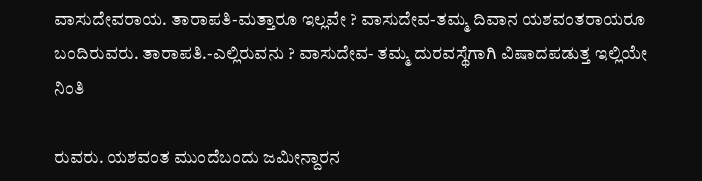ವಾಸುದೇವರಾಯ. ತಾರಾಪತಿ-ಮತ್ತಾರೂ ಇಲ್ಲವೇ ? ವಾಸುದೇವ-ತಮ್ಮ ದಿವಾನ ಯಶವಂತರಾಯರೂ ಬಂದಿರುವರು. ತಾರಾಪತಿ.-ಎಲ್ಲಿರುವನು ? ವಾಸುದೇವ- ತಮ್ಮ ದುರವಸ್ಥೆಗಾಗಿ ವಿಷಾದಪಡುತ್ತ ಇಲ್ಲಿಯೇ ನಿಂತಿ

ರುವರು. ಯಶವಂತ ಮುಂದೆಬಂದು ಜಮೀನ್ದಾರನ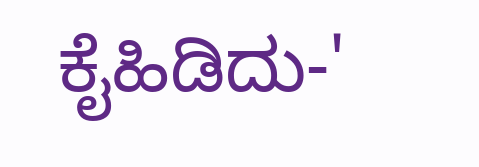ಕೈಹಿಡಿದು-'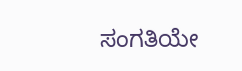ಸಂಗತಿಯೇ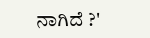ನಾಗಿದೆ ?'